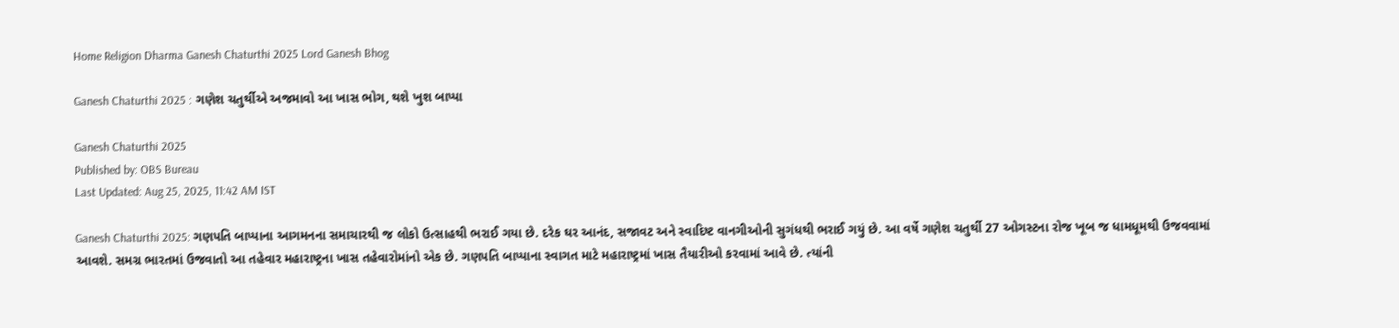Home Religion Dharma Ganesh Chaturthi 2025 Lord Ganesh Bhog

Ganesh Chaturthi 2025 : ગણેશ ચતુર્થીએ અજમાવો આ ખાસ ભોગ, થશે ખુશ બાપ્પા

Ganesh Chaturthi 2025
Published by: OBS Bureau
Last Updated: Aug 25, 2025, 11:42 AM IST

Ganesh Chaturthi 2025: ગણપતિ બાપ્પાના આગમનના સમાચારથી જ લોકો ઉત્સાહથી ભરાઈ ગયા છે. દરેક ઘર આનંદ, સજાવટ અને સ્વાદિષ્ટ વાનગીઓની સુગંધથી ભરાઈ ગયું છે. આ વર્ષે ગણેશ ચતુર્થી 27 ઓગસ્ટના રોજ ખૂબ જ ધામધૂમથી ઉજવવામાં આવશે. સમગ્ર ભારતમાં ઉજવાતો આ તહેવાર મહારાષ્ટ્રના ખાસ તહેવારોમાંનો એક છે. ગણપતિ બાપ્પાના સ્વાગત માટે મહારાષ્ટ્રમાં ખાસ તૈયારીઓ કરવામાં આવે છે. ત્યાંની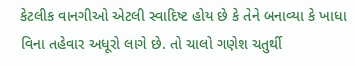કેટલીક વાનગીઓ એટલી સ્વાદિષ્ટ હોય છે કે તેને બનાવ્યા કે ખાધા વિના તહેવાર અધૂરો લાગે છે. તો ચાલો ગણેશ ચતુર્થી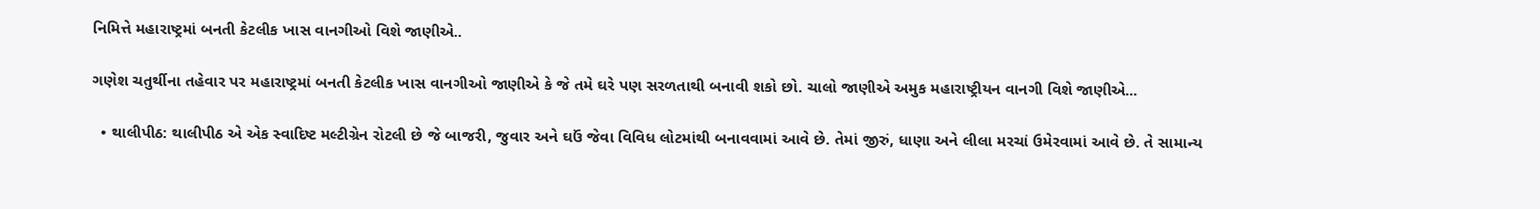નિમિત્તે મહારાષ્ટ્રમાં બનતી કેટલીક ખાસ વાનગીઓ વિશે જાણીએ..

ગણેશ ચતુર્થીના તહેવાર પર મહારાષ્ટ્રમાં બનતી કેટલીક ખાસ વાનગીઓ જાણીએ કે જે તમે ઘરે પણ સરળતાથી બનાવી શકો છો. ચાલો જાણીએ અમુક મહારાષ્ટ્રીયન વાનગી વિશે જાણીએ...

  • થાલીપીઠ: થાલીપીઠ એ એક સ્વાદિષ્ટ મલ્ટીગ્રેન રોટલી છે જે બાજરી, જુવાર અને ઘઉં જેવા વિવિધ લોટમાંથી બનાવવામાં આવે છે. તેમાં જીરું, ધાણા અને લીલા મરચાં ઉમેરવામાં આવે છે. તે સામાન્ય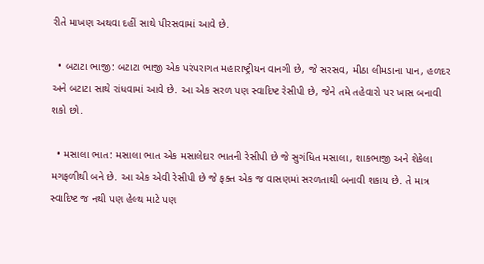રીતે માખણ અથવા દહીં સાથે પીરસવામાં આવે છે.

  • બટાટા ભાજી: બટાટા ભાજી એક પરંપરાગત મહારાષ્ટ્રીયન વાનગી છે, જે સરસવ, મીઠા લીમડાના પાન, હળદર અને બટાટા સાથે રાંધવામાં આવે છે. આ એક સરળ પણ સ્વાદિષ્ટ રેસીપી છે, જેને તમે તહેવારો પર ખાસ બનાવી શકો છો.

  • મસાલા ભાત: મસાલા ભાત એક મસાલેદાર ભાતની રેસીપી છે જે સુગંધિત મસાલા, શાકભાજી અને શેકેલા મગફળીથી બને છે. આ એક એવી રેસીપી છે જે ફક્ત એક જ વાસણમાં સરળતાથી બનાવી શકાય છે. તે માત્ર સ્વાદિષ્ટ જ નથી પણ હેલ્થ માટે પણ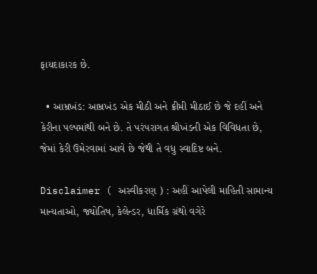ફાયદાકારક છે.

  • આમ્રખંડ: આમ્રખંડ એક મીઠી અને ક્રીમી મીઠાઈ છે જે દહીં અને કેરીના પલ્પમાંથી બને છે. તે પરંપરાગત શ્રીખંડની એક વિવિધતા છે, જેમાં કેરી ઉમેરવામાં આવે છે જેથી તે વધુ સ્વાદિષ્ટ બને.

Disclaimer ( અસ્વીકરણ ) : અહીં આપેલી માહિતી સામાન્ય માન્યતાઓ, જ્યોતિષ, કેલેન્ડર, ધાર્મિક ગ્રંથો વગેરે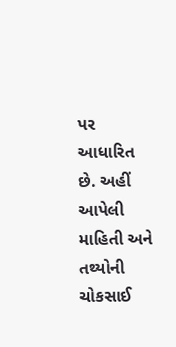પર આધારિત છે. અહીં આપેલી માહિતી અને તથ્યોની ચોકસાઈ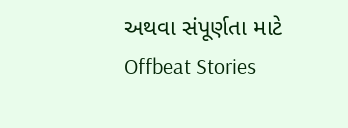અથવા સંપૂર્ણતા માટે Offbeat Stories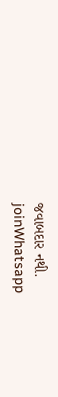જવાબદાર નથી.
joinWhatsapp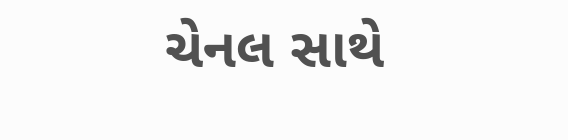ચેનલ સાથે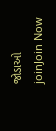જોડાઓ
joinJoin Now